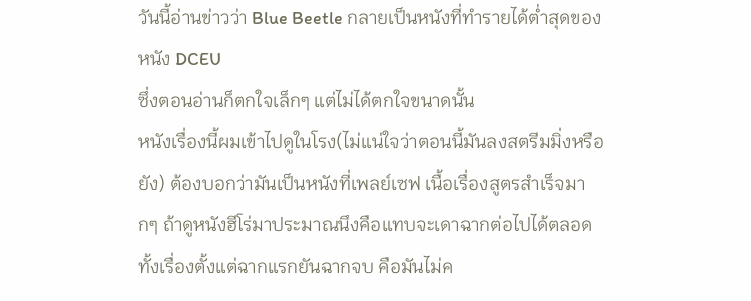วันนี้อ่านข่าวว่า Blue Beetle กลายเป็นหนังที่ทำรายได้ต่ำสุดของหนัง DCEU
ซึ่งตอนอ่านก็ตกใจเล็กๆ แต่ไม่ได้ตกใจขนาดนั้น
หนังเรื่องนี้ผมเข้าไปดูในโรง(ไม่แน่ใจว่าตอนนี้มันลงสตรีมมิ่งหรือยัง) ต้องบอกว่ามันเป็นหนังที่เพลย์เซฟ เนื้อเรื่องสูตรสำเร็จมากๆ ถ้าดูหนังฮีโร่มาประมาณนึงคือแทบจะเดาฉากต่อไปได้ตลอดทั้งเรื่องตั้งแต่ฉากแรกยันฉากจบ คือมันไม่ค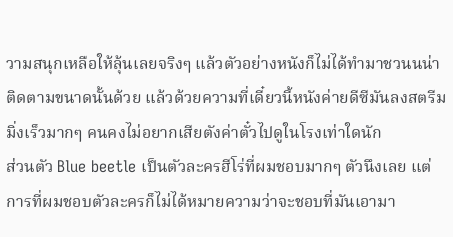วามสนุกเหลือให้ลุ้นเลยจริงๆ แล้วตัวอย่างหนังก็ไม่ได้ทำมาชวนนน่าติดตามขนาดนั้นด้วย แล้วด้วยความที่เดี๋ยวนี้หนังค่ายดีซีมันลงสตรีมมิ่งเร็วมากๆ คนคงไม่อยากเสียตังค่าตั๋วไปดูในโรงเท่าใดนัก
ส่วนตัว Blue beetle เป็นตัวละครฮีโร่ที่ผมชอบมากๆ ตัวนึงเลย แต่การที่ผมชอบตัวละครก็ไม่ได้หมายความว่าจะชอบที่มันเอามา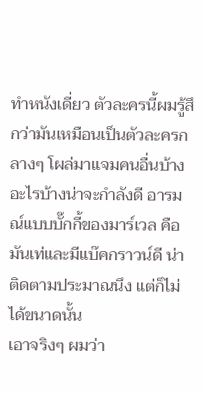ทำหนังเดี่ยว ตัวละครนี้ผมรู้สึกว่ามันเหมือนเป็นตัวละครกลางๆ โผล่มาแจมคนอื่นบ้างอะไรบ้างน่าจะกำลังดี อารมณ์แบบบั๊กกี้ของมาร์เวล คือมันเท่และมีแบ๊คกราวน์ดี น่าติดตามประมาณนึง แต่ก็ไม่ได้ขนาดนั้น
เอาจริงๆ ผมว่า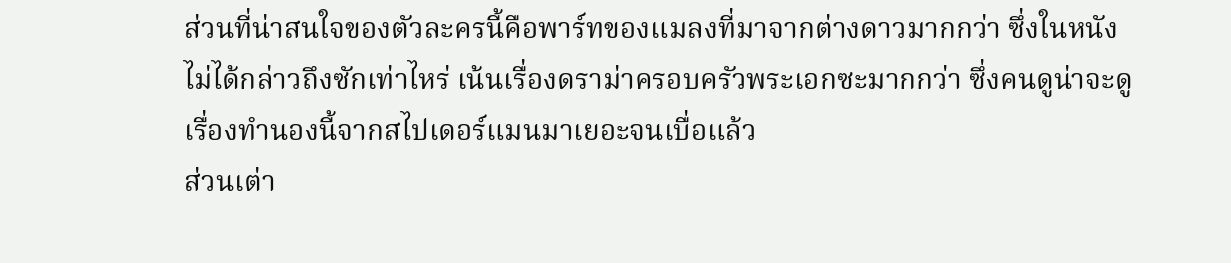ส่วนที่น่าสนใจของตัวละครนี้คือพาร์ทของแมลงที่มาจากต่างดาวมากกว่า ซึ่งในหนังไม่ได้กล่าวถึงซักเท่าไหร่ เน้นเรื่องดราม่าครอบครัวพระเอกซะมากกว่า ซึ่งคนดูน่าจะดูเรื่องทำนองนี้จากสไปเดอร์แมนมาเยอะจนเบื่อแล้ว
ส่วนเต่า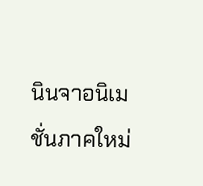นินจาอนิเมชั่นภาคใหม่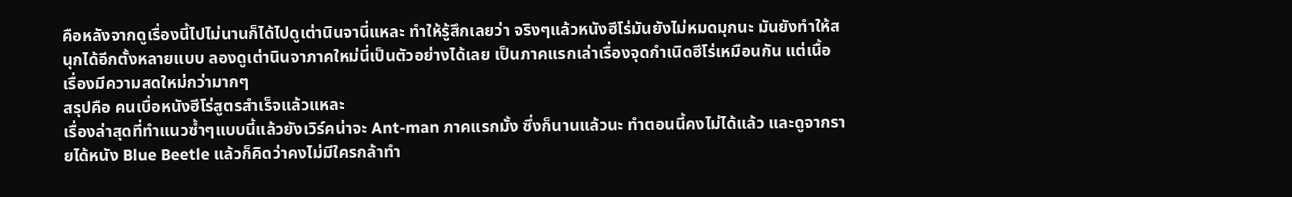คือหลังจากดูเรื่องนี้ไปไม่นานก็ได้ไปดูเต่านินจานี่แหละ ทำให้รู้สึกเลยว่า จริงๆแล้วหนังฮีโร่มันยังไม่หมดมุกนะ มันยังทำให้สนุกได้อีกตั้งหลายแบบ ลองดูเต่านินจาภาคใหม่นี่เป็นตัวอย่างได้เลย เป็นภาคแรกเล่าเรื่องจุดกำเนิดฮีโร่เหมือนกัน แต่เนื้อเรื่องมีความสดใหม่กว่ามากๆ
สรุปคือ คนเบื่อหนังฮีโร่สูตรสำเร็จแล้วแหละ
เรื่องล่าสุดที่ทำแนวซ้ำๆแบบนี้แล้วยังเวิร์คน่าจะ Ant-man ภาคแรกมั้ง ซึ่งก็นานแล้วนะ ทำตอนนี้คงไม่ได้แล้ว และดูจากรายได้หนัง Blue Beetle แล้วก็คิดว่าคงไม่มีใครกล้าทำ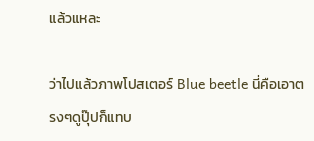แล้วแหละ

ว่าไปแล้วภาพโปสเตอร์ Blue beetle นี่คือเอาตรงๆดูปุ๊ปก็แทบ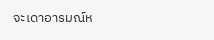จะเดาอารมณ์ห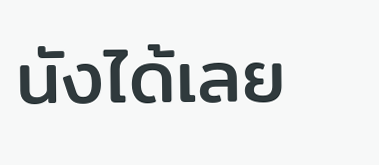นังได้เลย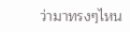ว่ามาทรงๆไหน